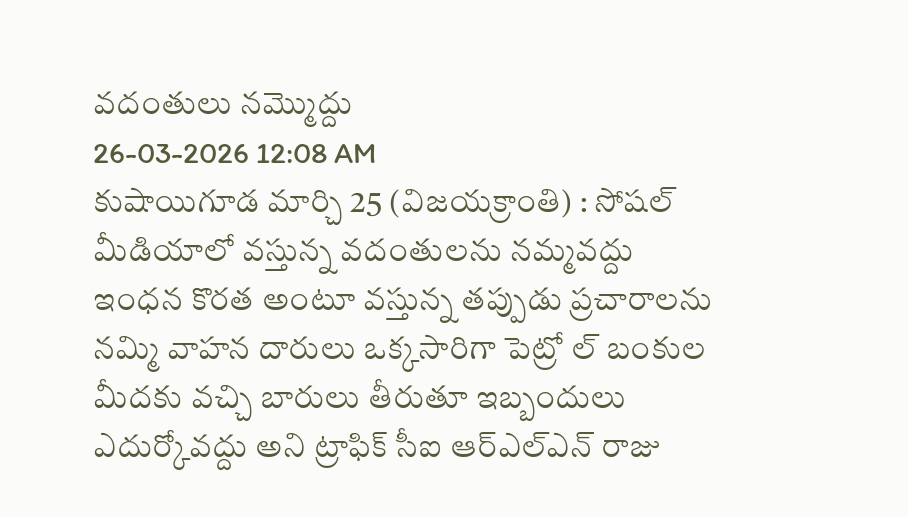వదంతులు నమ్మొద్దు
26-03-2026 12:08 AM
కుషాయిగూడ మార్చి 25 (విజయక్రాంతి) : సోషల్ మీడియాలో వస్తున్న వదంతులను నమ్మవద్దు ఇంధన కొరత అంటూ వస్తున్న తప్పుడు ప్రచారాలను నమ్మి వాహన దారులు ఒక్కసారిగా పెట్రో ల్ బంకుల మీదకు వచ్చి బారులు తీరుతూ ఇబ్బందులు ఎదుర్కోవద్దు అని ట్రాఫిక్ సీఐ ఆర్ఎల్ఎన్ రాజు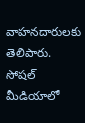వాహనదారులకు తెలిపారు. సోషల్ మీడియాలో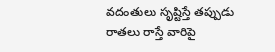వదంతులు సృష్టిస్తే తప్పుడు రాతలు రాస్తే వారిపై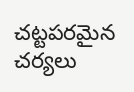చట్టపరమైన చర్యలు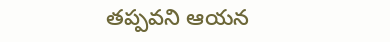తప్పవని ఆయన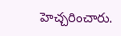హెచ్చరించారు.